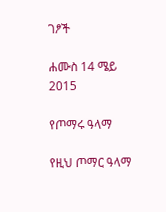ገፆች

ሐሙስ 14 ሜይ 2015

የጦማሩ ዓላማ

የዚህ ጦማር ዓላማ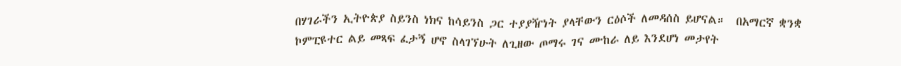በሃገራችን ኢትዮጵያ ስይንስ ነክና ከሳይንስ ጋር ተያያዥነት ያላቸውን ርዕሶች ለመዳሰስ ይሆናል።  በአማርኛ ቋንቋ ኮምፒዩተር ልይ መጻፍ ፈታኝ ሆኖ ስላገኘሁት ለጊዘው ጦማሩ ገና ሙከራ ለይ እንደሆነ መታየት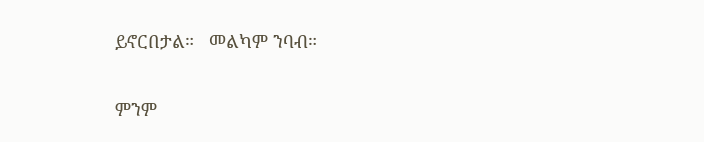ይኖርበታል።   መልካም ንባብ።

ምንም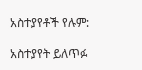አስተያየቶች የሉም:

አስተያየት ይለጥፉ